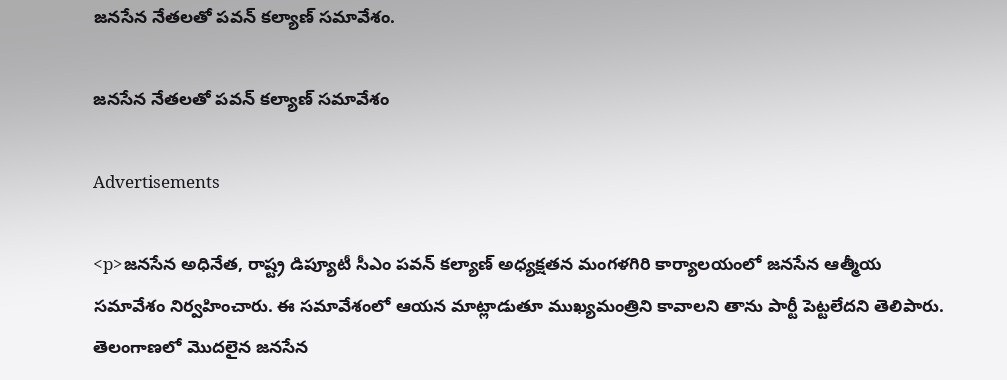జనసేన నేతలతో పవన్ కల్యాణ్ సమావేశం.

జనసేన నేతలతో పవన్ కల్యాణ్ సమావేశం

Advertisements

<p>జనసేన అధినేత, రాష్ట్ర డిప్యూటీ సీఎం పవన్ కల్యాణ్ అధ్యక్షతన మంగళగిరి కార్యాలయంలో జనసేన ఆత్మీయ సమావేశం నిర్వహించారు. ఈ సమావేశంలో ఆయన మాట్లాడుతూ ముఖ్యమంత్రిని కావాలని తాను పార్టీ పెట్టలేదని తెలిపారు. తెలంగాణలో మొదలైన జనసేన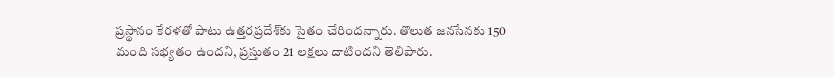ప్రస్థానం కేరళతో పాటు ఉత్తరప్రదేశ్‌కు సైతం చేరిందన్నారు. తొలుత జనసేనకు 150 మంది సభ్యతం ఉందని, ప్రస్తుతం 21 లక్షలు దాటిందని తెలిపారు.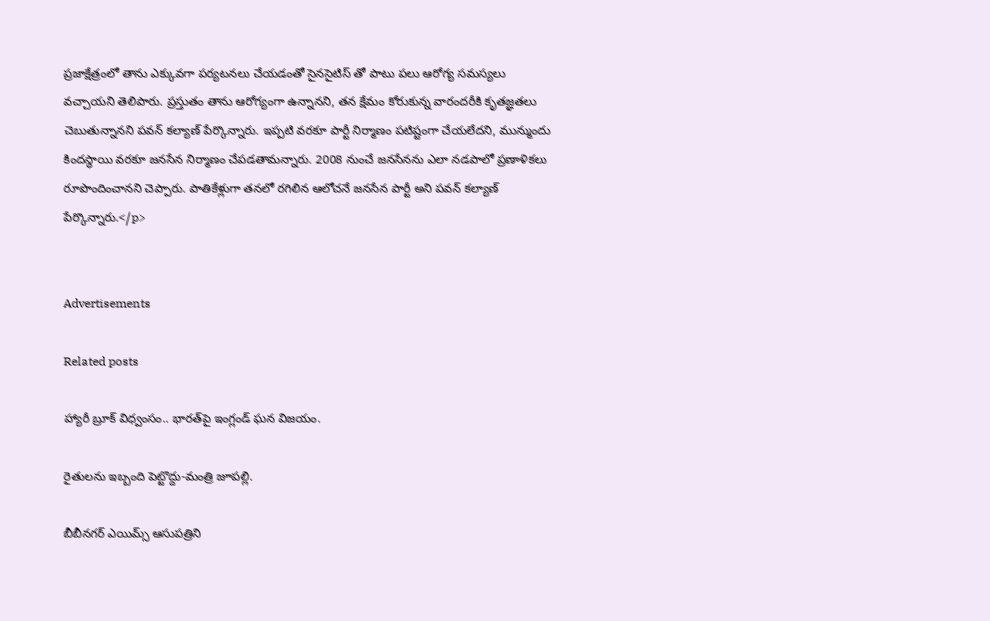ప్రజాక్షేత్రంలో తాను ఎక్కువగా పర్యటనలు చేయడంతో సైనసైటిస్ తో పాటు పలు ఆరోగ్య సమస్యలు వచ్చాయని తెలిపారు. ప్రస్తుతం తాను ఆరోగ్యంగా ఉన్నానని, తన క్షేమం కోరుకున్న వారందరీకి కృతజ్ఞతలు చెబుతున్నానని పవన్ కల్యాణ్ పేర్కొన్నారు. ఇప్పటి వరకూ పార్టీ నిర్మాణం పటిష్టంగా చేయలేదని, మున్ముందు కిందస్థాయి వరకూ జనసేన నిర్మాణం చేపడతామన్నారు. 2008 నుంచే జనసేనను ఎలా నడపాలో ప్రణాళికలు రూపొందించానని చెప్పారు. పాతికేళ్లుగా తనలో రగిలిన ఆలోచనే జనసేన పార్టీ అని పవన్ కల్యాణ్ పేర్కొన్నారు.</p>


Advertisements

Related posts

హ్యారీ బ్రూక్ విధ్వంసం.. భారత్‌పై ఇంగ్లండ్ ఘన విజయం.

రైతులను ఇబ్బంది పెట్టొద్దు-మంత్రి జూపల్లి.

బీబీనగర్ ఎయిమ్స్ ఆసుపత్రిని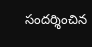సందర్శించిన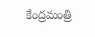కేంద్రమంత్రి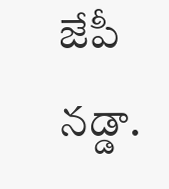జేపీ నడ్డా.